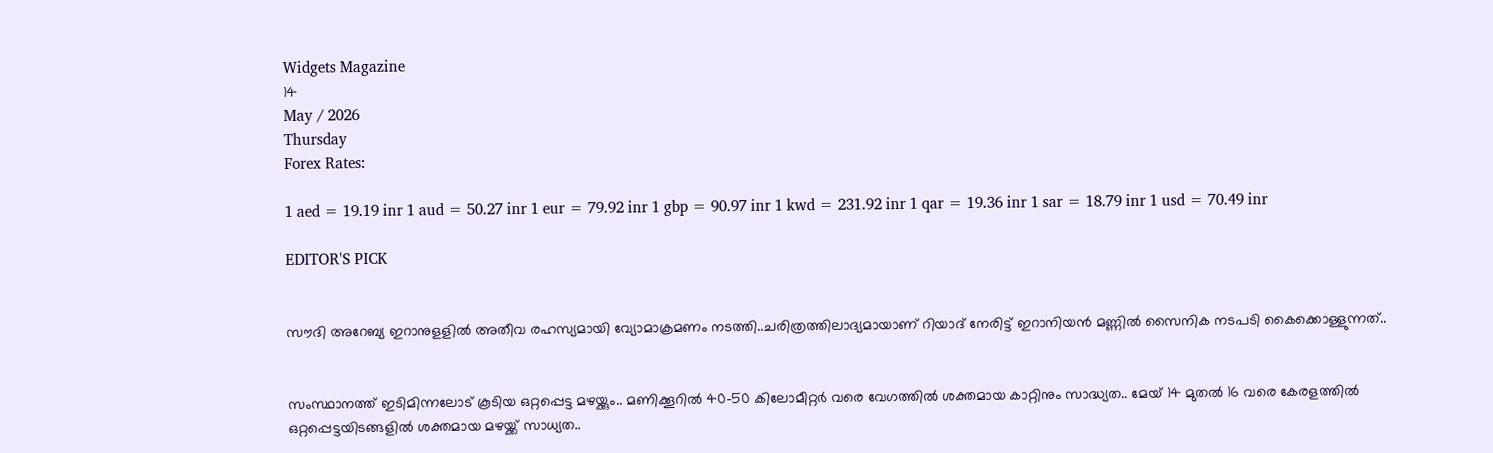Widgets Magazine
14
May / 2026
Thursday
Forex Rates:

1 aed = 19.19 inr 1 aud = 50.27 inr 1 eur = 79.92 inr 1 gbp = 90.97 inr 1 kwd = 231.92 inr 1 qar = 19.36 inr 1 sar = 18.79 inr 1 usd = 70.49 inr

EDITOR'S PICK


സൗദി അറേബ്യ ഇറാനുളളിൽ അതീവ രഹസ്യമായി വ്യോമാക്രമണം നടത്തി..ചരിത്രത്തിലാദ്യമായാണ് റിയാദ് നേരിട്ട് ഇറാനിയൻ മണ്ണിൽ സൈനിക നടപടി കൈക്കൊള്ളുന്നത്..


സംസ്ഥാനത്ത് ഇടിമിന്നലോട് കൂടിയ ഒറ്റപ്പെട്ട മഴയ്ക്കും.. മണിക്കൂറിൽ 40-50 കിലോമീറ്റർ വരെ വേഗത്തിൽ ശക്തമായ കാറ്റിനും സാദ്ധ്യത.. മേയ് 14 മുതൽ 16 വരെ കേരളത്തിൽ ഒറ്റപ്പെട്ടയിടങ്ങളിൽ ശക്തമായ മഴയ്ക്ക് സാധ്യത..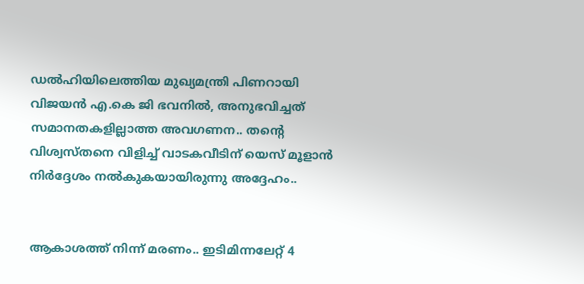ഡൽഹിയിലെത്തിയ മുഖ്യമന്ത്രി പിണറായി വിജയൻ എ.കെ ജി ഭവനിൽ, അനുഭവിച്ചത് സമാനതകളില്ലാത്ത അവഗണന.. തന്റെ വിശ്വസ്തനെ വിളിച്ച് വാടകവീടിന് യെസ് മൂളാൻ നിർദ്ദേശം നൽകുകയായിരുന്നു അദ്ദേഹം..


ആകാശത്ത് നിന്ന് മരണം.. ഇടിമിന്നലേറ്റ് 4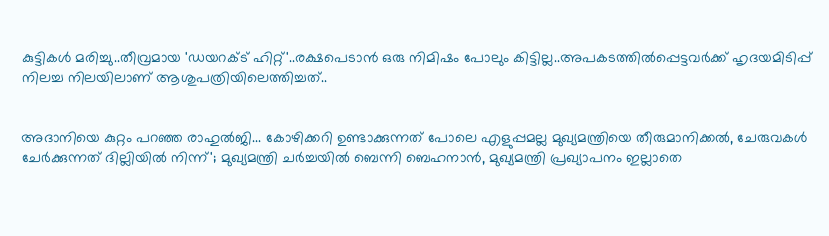കുട്ടികൾ മരിച്ചു..തീവ്രമായ 'ഡയറക്ട് ഹിറ്റ്'..രക്ഷപെടാൻ ഒരു നിമിഷം പോലും കിട്ടില്ല..അപകടത്തില്‍പ്പെട്ടവര്‍ക്ക് ഹൃദയമിടിപ്പ് നിലച്ച നിലയിലാണ് ആശുപത്രിയിലെത്തിച്ചത്..


അദാനിയെ കുറ്റം പറഞ്ഞ രാഹുൽജി... കോഴിക്കറി ഉണ്ടാക്കുന്നത് പോലെ എളുപ്പമല്ല മുഖ്യമന്ത്രിയെ തീരുമാനിക്കൽ, ചേരുവകൾ ചേർക്കുന്നത് ദില്ലിയിൽ നിന്ന്'; മുഖ്യമന്ത്രി ചർച്ചയിൽ ബെന്നി ബെഹനാൻ, മുഖ്യമന്ത്രി പ്രഖ്യാപനം ഇല്ലാതെ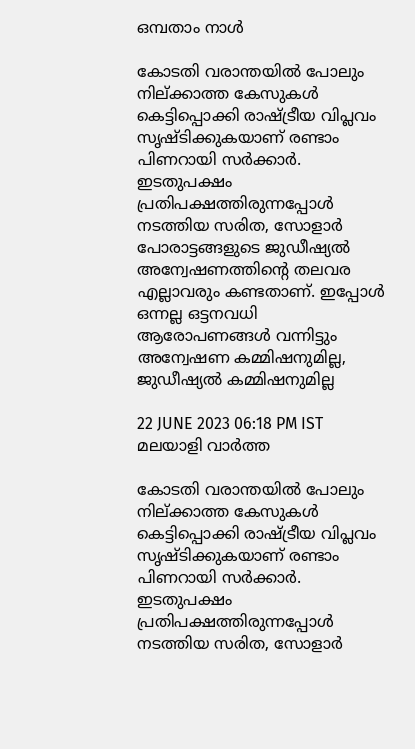ഒമ്പതാം നാൾ

കോടതി വരാന്തയില്‍ പോലും നില്ക്കാത്ത കേസുകള്‍ കെട്ടിപ്പൊക്കി രാഷ്ട്രീയ വിപ്ലവം സൃഷ്ടിക്കുകയാണ് രണ്ടാം പിണറായി സര്‍ക്കാര്‍. ഇടതുപക്ഷം പ്രതിപക്ഷത്തിരുന്നപ്പോള്‍ നടത്തിയ സരിത, സോളാര്‍ പോരാട്ടങ്ങളുടെ ജുഡീഷ്യല്‍ അന്വേഷണത്തിന്റെ തലവര എല്ലാവരും കണ്ടതാണ്. ഇപ്പോള്‍ ഒന്നല്ല ഒട്ടനവധി ആരോപണങ്ങള്‍ വന്നിട്ടും അന്വേഷണ കമ്മിഷനുമില്ല, ജുഡീഷ്യല്‍ കമ്മിഷനുമില്ല

22 JUNE 2023 06:18 PM IST
മലയാളി വാര്‍ത്ത

കോടതി വരാന്തയില്‍ പോലും നില്ക്കാത്ത കേസുകള്‍ കെട്ടിപ്പൊക്കി രാഷ്ട്രീയ വിപ്ലവം സൃഷ്ടിക്കുകയാണ് രണ്ടാം പിണറായി സര്‍ക്കാര്‍. ഇടതുപക്ഷം പ്രതിപക്ഷത്തിരുന്നപ്പോള്‍ നടത്തിയ സരിത, സോളാര്‍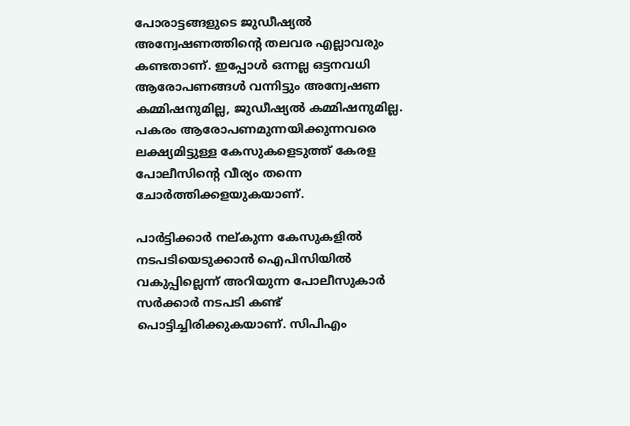പോരാട്ടങ്ങളുടെ ജുഡീഷ്യല്‍ അന്വേഷണത്തിന്റെ തലവര എല്ലാവരും കണ്ടതാണ്. ഇപ്പോള്‍ ഒന്നല്ല ഒട്ടനവധി ആരോപണങ്ങള്‍ വന്നിട്ടും അന്വേഷണ കമ്മിഷനുമില്ല, ജുഡീഷ്യല്‍ കമ്മിഷനുമില്ല. പകരം ആരോപണമുന്നയിക്കുന്നവരെ ലക്ഷ്യമിട്ടുള്ള കേസുകളെടുത്ത് കേരള പോലീസിന്റെ വീര്യം തന്നെ ചോര്‍ത്തിക്കളയുകയാണ്.

പാര്‍ട്ടിക്കാര്‍ നല്കുന്ന കേസുകളില്‍ നടപടിയെടുക്കാന്‍ ഐപിസിയില്‍ വകുപ്പില്ലെന്ന് അറിയുന്ന പോലീസുകാര്‍ സര്‍ക്കാര്‍ നടപടി കണ്ട് പൊട്ടിച്ചിരിക്കുകയാണ്. സിപിഎം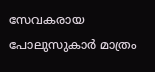സേവകരായ പോലുസുകാര്‍ മാത്രം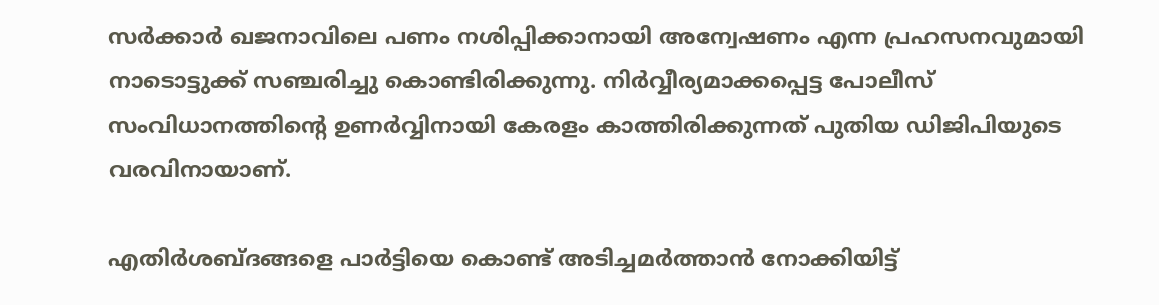സര്‍ക്കാര്‍ ഖജനാവിലെ പണം നശിപ്പിക്കാനായി അന്വേഷണം എന്ന പ്രഹസനവുമായി നാടൊട്ടുക്ക് സഞ്ചരിച്ചു കൊണ്ടിരിക്കുന്നു. നിര്‍വ്വീര്യമാക്കപ്പെട്ട പോലീസ് സംവിധാനത്തിന്റെ ഉണര്‍വ്വിനായി കേരളം കാത്തിരിക്കുന്നത് പുതിയ ഡിജിപിയുടെ വരവിനായാണ്.

എതിര്‍ശബ്ദങ്ങളെ പാര്‍ട്ടിയെ കൊണ്ട് അടിച്ചമര്‍ത്താന്‍ നോക്കിയിട്ട്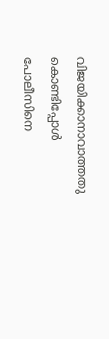വിജയിക്കാനാവാത്തതു കൊണ്ടിപ്പോള്‍ പോലീസിനെ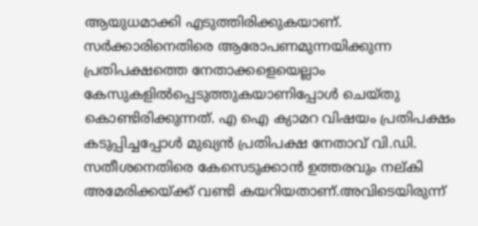ആയുധമാക്കി എടുത്തിരിക്കുകയാണ്. സര്‍ക്കാരിനെതിരെ ആരോപണമുന്നയിക്കുന്ന പ്രതിപക്ഷത്തെ നേതാക്കളെയെല്ലാം കേസുകളില്‍പ്പെടുത്തുകയാണിപ്പോള്‍ ചെയ്തു കൊണ്ടിരിക്കുന്നത്. എ ഐ ക്യാമറ വിഷയം പ്രതിപക്ഷം കടുപ്പിച്ചപ്പോള്‍ മുഖ്യന്‍ പ്രതിപക്ഷ നേതാവ് വി.ഡി. സതീശനെതിരെ കേസെടുക്കാന്‍ ഉത്തരവും നല്കി അമേരിക്കയ്ക്ക് വണ്ടി കയറിയതാണ്.അവിടെയിരുന്ന്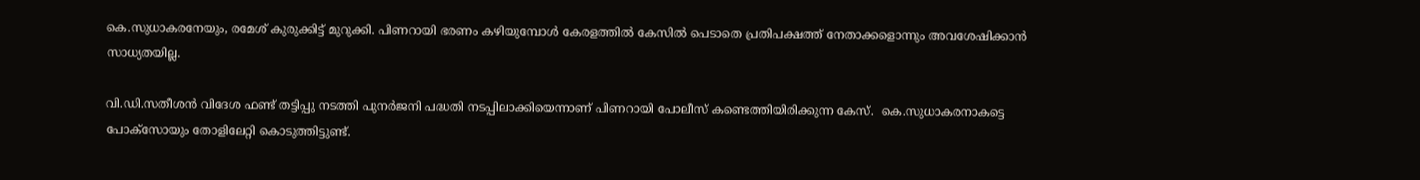കെ.സുധാകരനേയും, രമേശ് കുരുക്കിട്ട് മുറുക്കി. പിണറായി ഭരണം കഴിയുമ്പോള്‍ കേരളത്തില്‍ കേസില്‍ പെടാതെ പ്രതിപക്ഷത്ത് നേതാക്കളൊന്നും അവശേഷിക്കാന്‍ സാധ്യതയില്ല.

വി.ഡി.സതീശന്‍ വിദേശ ഫണ്ട് തട്ടിപ്പു നടത്തി പുനര്‍ജനി പദ്ധതി നടപ്പിലാക്കിയെന്നാണ് പിണറായി പോലീസ് കണ്ടെത്തിയിരിക്കുന്ന കേസ്.  കെ.സുധാകരനാകട്ടെ പോക്‌സോയും തോളിലേറ്റി കൊടുത്തിട്ടുണ്ട്.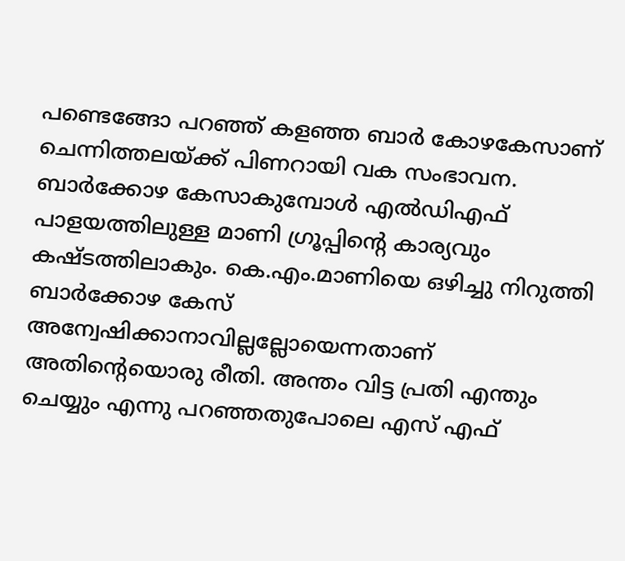പണ്ടെങ്ങോ പറഞ്ഞ് കളഞ്ഞ ബാര്‍ കോഴകേസാണ് ചെന്നിത്തലയ്ക്ക് പിണറായി വക സംഭാവന. ബാര്‍ക്കോഴ കേസാകുമ്പോള്‍ എല്‍ഡിഎഫ് പാളയത്തിലുള്ള മാണി ഗ്രൂപ്പിന്റെ കാര്യവും കഷ്ടത്തിലാകും. കെ.എം.മാണിയെ ഒഴിച്ചു നിറുത്തി ബാര്‍ക്കോഴ കേസ് അന്വേഷിക്കാനാവില്ലല്ലോയെന്നതാണ് അതിന്റെയൊരു രീതി. അന്തം വിട്ട പ്രതി എന്തും ചെയ്യും എന്നു പറഞ്ഞതുപോലെ എസ് എഫ്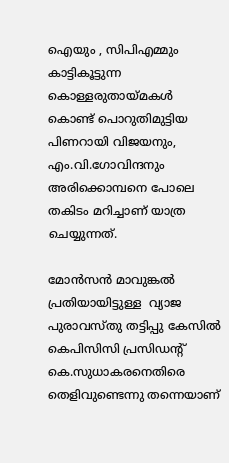ഐയും , സിപിഎമ്മും കാട്ടികൂട്ടുന്ന കൊള്ളരുതായ്മകള്‍ കൊണ്ട് പൊറുതിമുട്ടിയ പിണറായി വിജയനും, എം.വി.ഗോവിന്ദനും അരിക്കൊമ്പനെ പോലെ തകിടം മറിച്ചാണ് യാത്ര ചെയ്യുന്നത്.

മോന്‍സന്‍ മാവുങ്കല്‍ പ്രതിയായിട്ടുള്ള  വ്യാജ പുരാവസ്തു തട്ടിപ്പു കേസില്‍ കെപിസിസി പ്രസിഡന്റ് കെ.സുധാകരനെതിരെ തെളിവുണ്ടെന്നു തന്നെയാണ്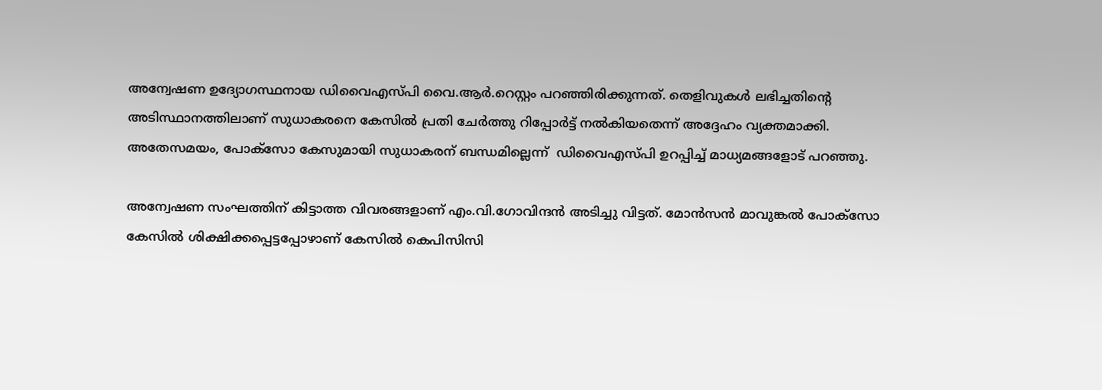അന്വേഷണ ഉദ്യോഗസ്ഥനായ ഡിവൈഎസ്പി വൈ.ആര്‍.റെസ്റ്റം പറഞ്ഞിരിക്കുന്നത്. തെളിവുകള്‍ ലഭിച്ചതിന്റെ അടിസ്ഥാനത്തിലാണ് സുധാകരനെ കേസില്‍ പ്രതി ചേര്‍ത്തു റിപ്പോര്‍ട്ട് നല്‍കിയതെന്ന് അദ്ദേഹം വ്യക്തമാക്കി. അതേസമയം, പോക്‌സോ കേസുമായി സുധാകരന് ബന്ധമില്ലെന്ന്  ഡിവൈഎസ്പി ഉറപ്പിച്ച് മാധ്യമങ്ങളോട് പറഞ്ഞു.

അന്വേഷണ സംഘത്തിന് കിട്ടാത്ത വിവരങ്ങളാണ് എം.വി.ഗോവിന്ദന്‍ അടിച്ചു വിട്ടത്. മോന്‍സന്‍ മാവുങ്കല്‍ പോക്‌സോ കേസില്‍ ശിക്ഷിക്കപ്പെട്ടപ്പോഴാണ് കേസില്‍ കെപിസിസി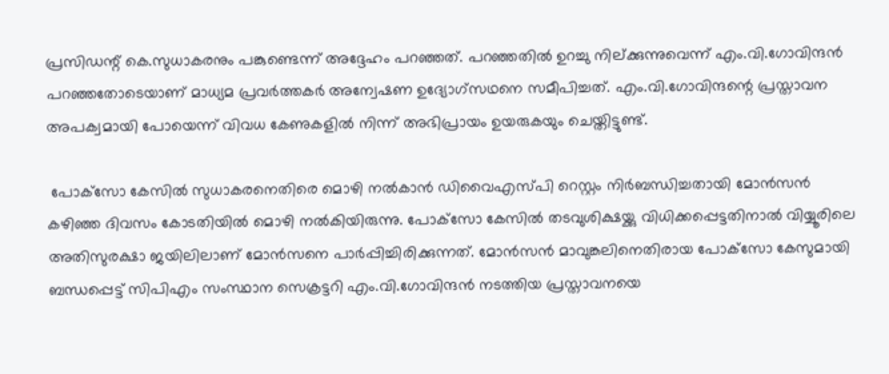പ്രസിഡന്റ് കെ.സുധാകരനും പങ്കുണ്ടെന്ന് അദ്ദേഹം പറഞ്ഞത്. പറഞ്ഞതില്‍ ഉറച്ചു നില്ക്കുന്നുവെന്ന് എം.വി.ഗോവിന്ദന്‍ പറഞ്ഞതോടെയാണ് മാധ്യമ പ്രവര്‍ത്തകര്‍ അന്വേഷണ ഉദ്യോഗ്‌സഥനെ സമീപിച്ചത്. എം.വി.ഗോവിന്ദന്റെ പ്രസ്താവന അപക്വമായി പോയെന്ന് വിവധ കേണുകളില്‍ നിന്ന് അഭിപ്രായം ഉയരുകയും ചെയ്തിട്ടുണ്ട്.

 പോക്‌സോ കേസില്‍ സുധാകരനെതിരെ മൊഴി നല്‍കാന്‍ ഡിവൈഎസ്പി റെസ്റ്റം നിര്‍ബന്ധിച്ചതായി മോന്‍സന്‍ കഴിഞ്ഞ ദിവസം കോടതിയില്‍ മൊഴി നല്‍കിയിരുന്നു. പോക്‌സോ കേസില്‍ തടവുശിക്ഷയ്ക്കു വിധിക്കപ്പെട്ടതിനാല്‍ വിയ്യൂരിലെ അതിസുരക്ഷാ ജയിലിലാണ് മോന്‍സനെ പാര്‍പ്പിച്ചിരിക്കുന്നത്. മോന്‍സന്‍ മാവുങ്കലിനെതിരായ പോക്‌സോ കേസുമായി ബന്ധപ്പെട്ട് സിപിഎം സംസ്ഥാന സെക്രട്ടറി എം.വി.ഗോവിന്ദന്‍ നടത്തിയ പ്രസ്താവനയെ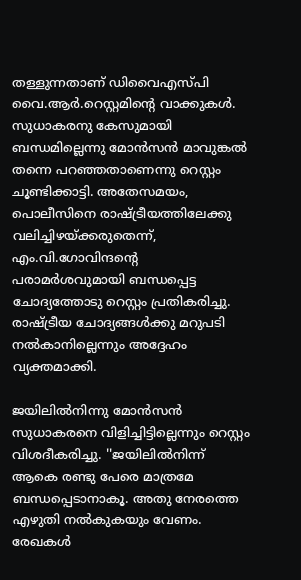തള്ളുന്നതാണ് ഡിവൈഎസ്പി വൈ.ആര്‍.റെസ്റ്റമിന്റെ വാക്കുകള്‍. സുധാകരനു കേസുമായി ബന്ധമില്ലെന്നു മോന്‍സന്‍ മാവുങ്കല്‍ തന്നെ പറഞ്ഞതാണെന്നു റെസ്റ്റം ചൂണ്ടിക്കാട്ടി. അതേസമയം, പൊലീസിനെ രാഷ്ട്രീയത്തിലേക്കു വലിച്ചിഴയ്ക്കരുതെന്ന്, എം.വി.ഗോവിന്ദന്റെ പരാമര്‍ശവുമായി ബന്ധപ്പെട്ട ചോദ്യത്തോടു റെസ്റ്റം പ്രതികരിച്ചു. രാഷ്ട്രീയ ചോദ്യങ്ങള്‍ക്കു മറുപടി നല്‍കാനില്ലെന്നും അദ്ദേഹം വ്യക്തമാക്കി.

ജയിലില്‍നിന്നു മോന്‍സന്‍ സുധാകരനെ വിളിച്ചിട്ടില്ലെന്നും റെസ്റ്റം വിശദീകരിച്ചു. ''ജയിലില്‍നിന്ന് ആകെ രണ്ടു പേരെ മാത്രമേ ബന്ധപ്പെടാനാകൂ. അതു നേരത്തെ എഴുതി നല്‍കുകയും വേണം. രേഖകള്‍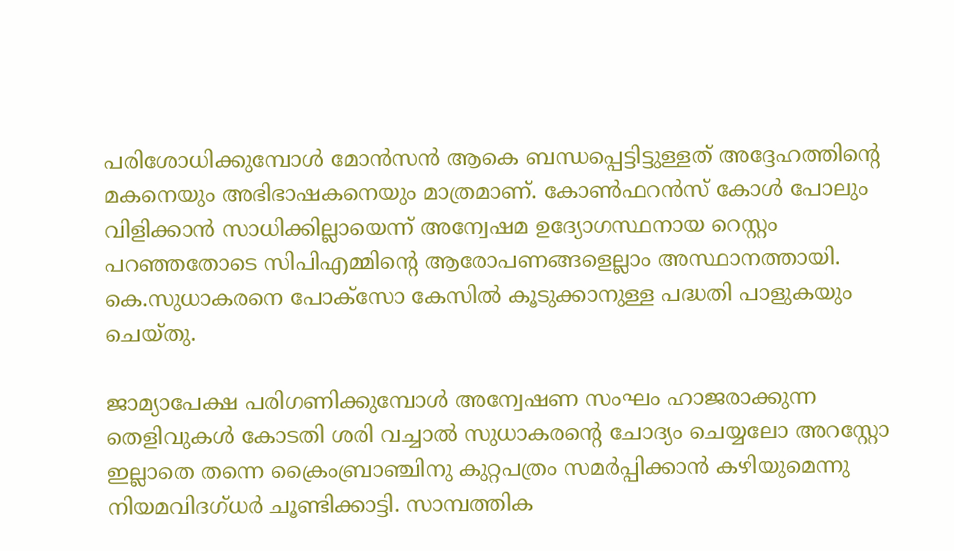പരിശോധിക്കുമ്പോള്‍ മോന്‍സന്‍ ആകെ ബന്ധപ്പെട്ടിട്ടുള്ളത് അദ്ദേഹത്തിന്റെ മകനെയും അഭിഭാഷകനെയും മാത്രമാണ്. കോണ്‍ഫറന്‍സ് കോള്‍ പോലും വിളിക്കാന്‍ സാധിക്കില്ലായെന്ന് അന്വേഷമ ഉദ്യോഗസ്ഥനായ റെസ്റ്റം പറഞ്ഞതോടെ സിപിഎമ്മിന്റെ ആരോപണങ്ങളെല്ലാം അസ്ഥാനത്തായി. കെ.സുധാകരനെ പോക്‌സോ കേസില്‍ കൂടുക്കാനുള്ള പദ്ധതി പാളുകയും ചെയ്തു.

ജാമ്യാപേക്ഷ പരിഗണിക്കുമ്പോള്‍ അന്വേഷണ സംഘം ഹാജരാക്കുന്ന തെളിവുകള്‍ കോടതി ശരി വച്ചാല്‍ സുധാകരന്റെ ചോദ്യം ചെയ്യലോ അറസ്റ്റോ ഇല്ലാതെ തന്നെ ക്രൈംബ്രാഞ്ചിനു കുറ്റപത്രം സമര്‍പ്പിക്കാന്‍ കഴിയുമെന്നു നിയമവിദഗ്ധര്‍ ചൂണ്ടിക്കാട്ടി. സാമ്പത്തിക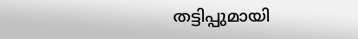തട്ടിപ്പുമായി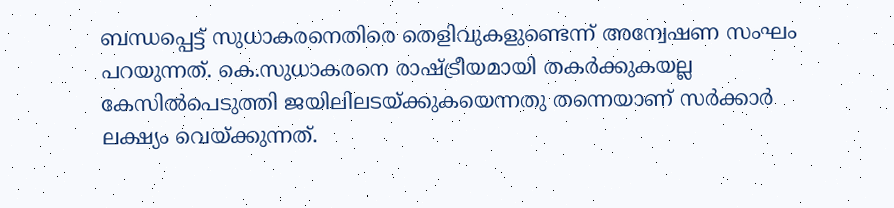ബന്ധപ്പെട്ട് സുധാകരനെതിരെ തെളിവുകളുണ്ടെന്ന് അന്വേഷണ സംഘം പറയുന്നത്. കെ.സുധാകരനെ രാഷ്ട്രീയമായി തകര്‍ക്കുകയല്ല കേസില്‍പെടുത്തി ജയിലിലടയ്ക്കുകയെന്നതു തന്നെയാണ് സര്‍ക്കാര്‍ ലക്ഷ്യം വെയ്ക്കുന്നത്.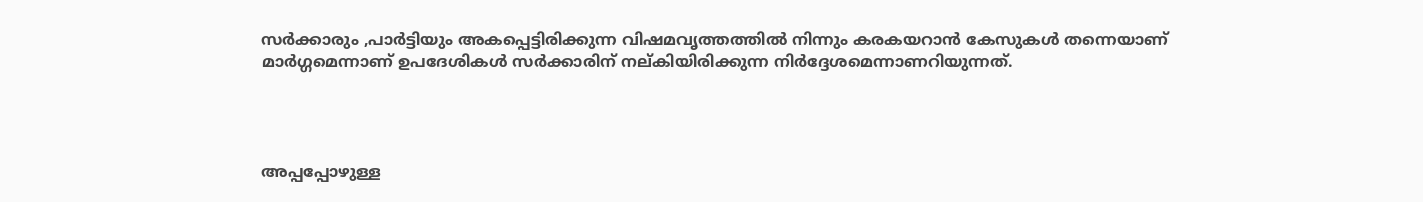സര്‍ക്കാരും ,പാര്‍ട്ടിയും അകപ്പെട്ടിരിക്കുന്ന വിഷമവൃത്തത്തില്‍ നിന്നും കരകയറാന്‍ കേസുകള്‍ തന്നെയാണ് മാര്‍ഗ്ഗമെന്നാണ് ഉപദേശികള്‍ സര്‍ക്കാരിന് നല്കിയിരിക്കുന്ന നിര്‍ദ്ദേശമെന്നാണറിയുന്നത്.




അപ്പപ്പോഴുള്ള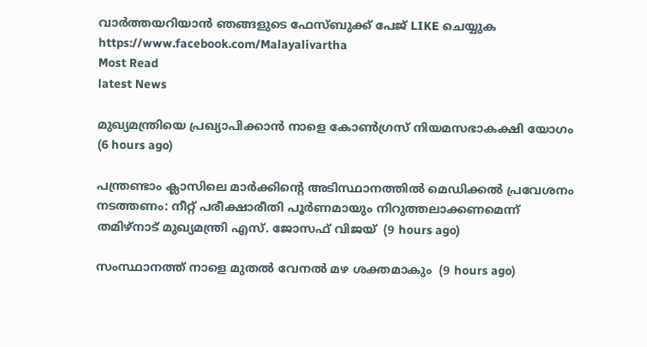വാര്‍ത്തയറിയാന്‍ ഞങ്ങളുടെ ഫേസ്‌ബുക്ക്‌ പേജ് LIKE ചെയ്യുക
https://www.facebook.com/Malayalivartha
Most Read
latest News

മുഖ്യമന്ത്രിയെ പ്രഖ്യാപിക്കാന്‍ നാളെ കോണ്‍ഗ്രസ് നിയമസഭാകക്ഷി യോഗം  (6 hours ago)

പന്ത്രണ്ടാം ക്ലാസിലെ മാര്‍ക്കിന്റെ അടിസ്ഥാനത്തില്‍ മെഡിക്കല്‍ പ്രവേശനം നടത്തണം: നീറ്റ് പരീക്ഷാരീതി പൂര്‍ണമായും നിറുത്തലാക്കണമെന്ന് തമിഴ്‌നാട് മുഖ്യമന്ത്രി എസ്. ജോസഫ് വിജയ്  (9 hours ago)

സംസ്ഥാനത്ത് നാളെ മുതൽ വേനൽ മഴ ശക്തമാകും  (9 hours ago)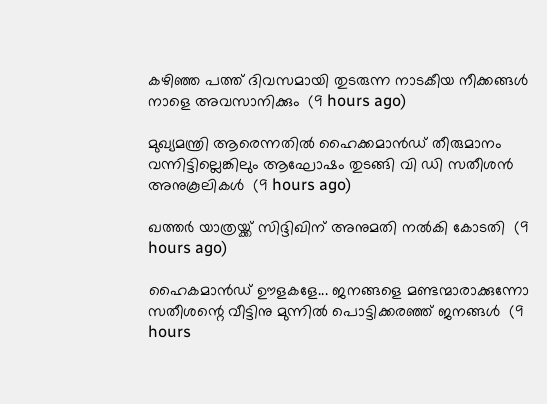കഴിഞ്ഞ പത്ത് ദിവസമായി തുടരുന്ന നാടകീയ നീക്കങ്ങള്‍ നാളെ അവസാനിക്കും  (9 hours ago)

മുഖ്യമന്ത്രി ആരെന്നതിൽ ഹൈക്കമാൻഡ് തീരുമാനം വന്നിട്ടില്ലെങ്കിലും ആഘോഷം തുടങ്ങി വി ഡി സതീശൻ അനുകൂലികൾ  (9 hours ago)

ഖത്തര്‍ യാത്രയ്ക്ക് സിദ്ദിഖിന് അനുമതി നല്‍കി കോടതി  (9 hours ago)

ഹൈകമാൻഡ്‌ ഊളകളേ... ജനങ്ങളെ മണ്ടന്മാരാക്കുന്നോ സതീശന്റെ വീട്ടിനു മുന്നിൽ പൊട്ടിക്കരഞ്ഞ് ജനങ്ങൾ  (9 hours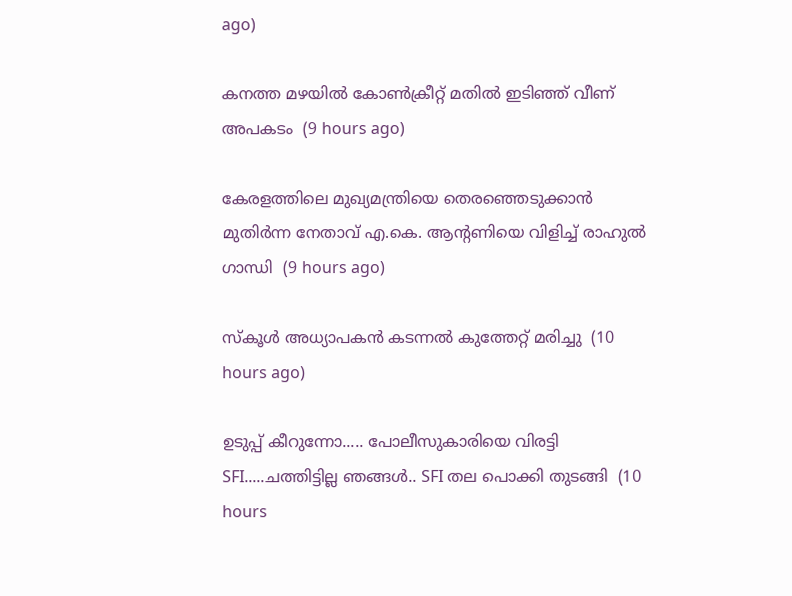ago)

കനത്ത മഴയില്‍ കോണ്‍ക്രീറ്റ് മതില്‍ ഇടിഞ്ഞ് വീണ് അപകടം  (9 hours ago)

കേരളത്തിലെ മുഖ്യമന്ത്രിയെ തെരഞ്ഞെടുക്കാൻ മുതിർന്ന നേതാവ് എ.കെ. ആന്റണിയെ വിളിച്ച് രാഹുൽ ഗാന്ധി  (9 hours ago)

സ്‌കൂള്‍ അധ്യാപകന്‍ കടന്നല്‍ കുത്തേറ്റ് മരിച്ചു  (10 hours ago)

ഉടുപ്പ് കീറുന്നോ..... പോലീസുകാരിയെ വിരട്ടി SFI.....ചത്തിട്ടില്ല ഞങ്ങൾ.. SFI തല പൊക്കി തുടങ്ങി  (10 hours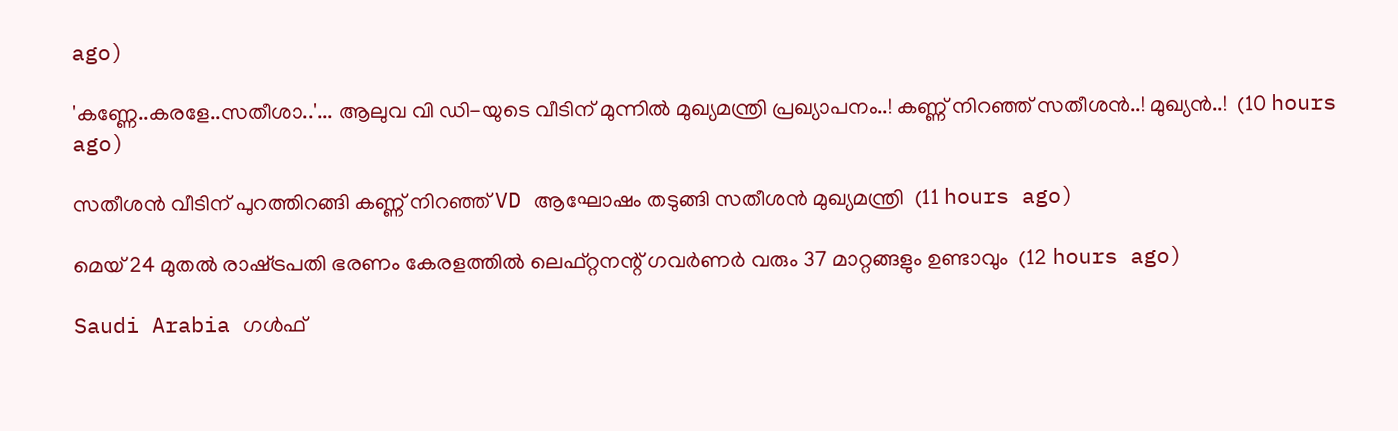ago)

'കണ്ണേ..കരളേ..സതീശാ..'... ആലുവ വി ഡി-യുടെ വീടിന് മുന്നിൽ മുഖ്യമന്ത്രി പ്രഖ്യാപനം..! കണ്ണ് നിറഞ്ഞ് സതീശൻ..! മുഖ്യൻ..!  (10 hours ago)

സതീശൻ വീടിന് പുറത്തിറങ്ങി കണ്ണ് നിറഞ്ഞ് VD ആഘോഷം തടുങ്ങി സതീശൻ മുഖ്യമന്ത്രി  (11 hours ago)

മെയ് 24 മുതൽ രാഷ്‌ട്രപതി ഭരണം കേരളത്തിൽ ലെഫ്റ്റനന്റ് ഗവർണർ വരും 37 മാറ്റങ്ങളും ഉണ്ടാവും  (12 hours ago)

Saudi Arabia ഗൾഫ്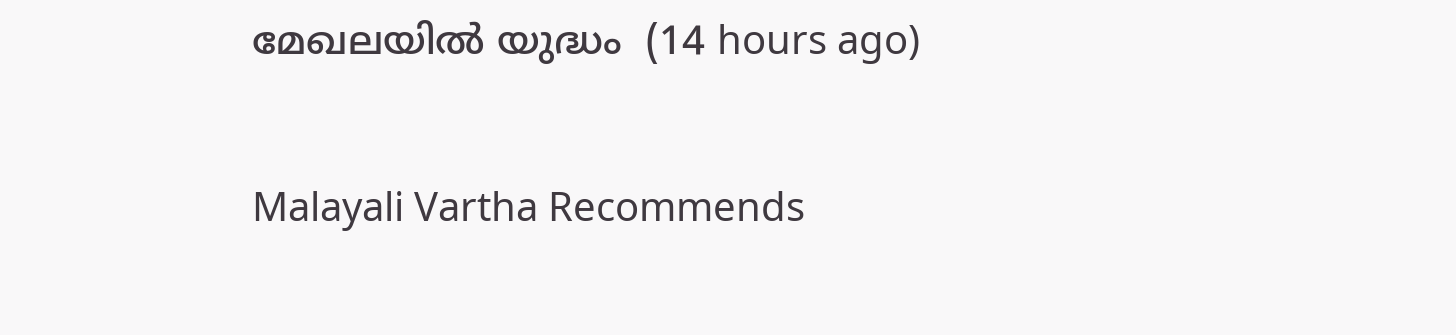മേഖലയിൽ യുദ്ധം  (14 hours ago)

Malayali Vartha Recommends